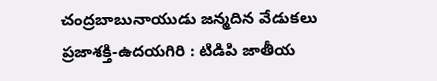చంద్రబాబునాయుడు జన్మదిన వేడుకలు
ప్రజాశక్తి-ఉదయగిరి : టిడిపి జాతీయ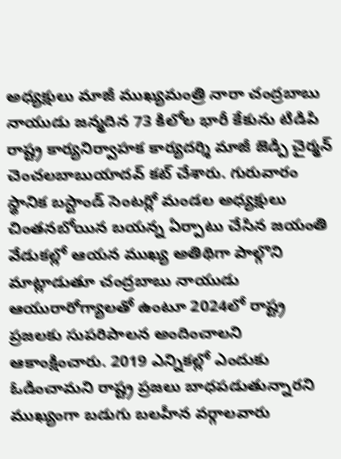అధ్యక్షులు మాజీ ముఖ్యమంత్రి నారా చంద్రబాబు నాయుడు జన్మదిన 73 కిలోల భారీ కేకును టిడిపి రాష్ట్ర కార్యనిర్వాహక కార్యదర్శి మాజీ జెడ్పి చైర్మన్ చెంచలబాబుయాదవ్ కట్ చేశారు. గురువారం స్థానిక బస్టాండ్ సెంటర్లో మండల అధ్యక్షులు చింతనబోయిన బయన్న ఏర్పాటు చేసిన జయంతి వేడుకల్లో ఆయన ముఖ్య అతిథిగా పాల్గొని మాట్లాడుతూ చంద్రబాబు నాయుడు ఆయురారోగ్యాలతో ఉంటూ 2024లో రాష్ట్ర ప్రజలకు సుపరిపాలన అందించాలని ఆకాంక్షించారు. 2019 ఎన్నికల్లో ఎందుకు ఓడించామని రాష్ట్ర ప్రజలు బాధపడుతున్నారని ముఖ్యంగా బడుగు బలహీన వర్గాలవారు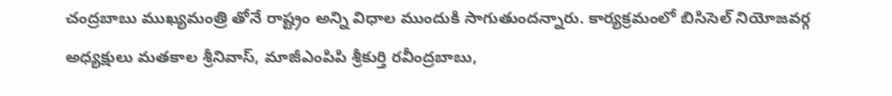చంద్రబాబు ముఖ్యమంత్రి తోనే రాష్ట్రం అన్ని విధాల ముందుకి సాగుతుందన్నారు. కార్యక్రమంలో బిసిసెల్ నియోజవర్గ అధ్యక్షులు మతకాల శ్రీనివాస్, మాజీఎంపిపి శ్రీకుర్తి రవీంద్రబాబు,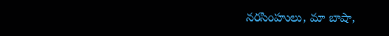నరసింహులు, మా బాషా,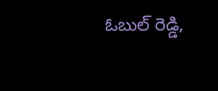ఓబుల్ రెడ్డి,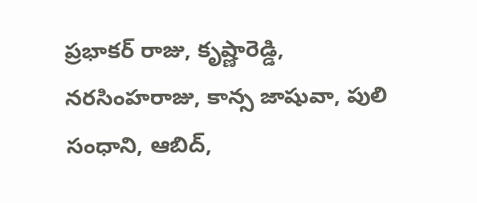ప్రభాకర్ రాజు, కృష్ణారెడ్డి, నరసింహరాజు, కాన్స జాషువా, పులి సంధాని, ఆబిద్,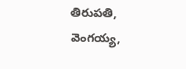తిరుపతి, వెంగయ్య,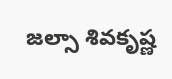జల్సా శివకృష్ణ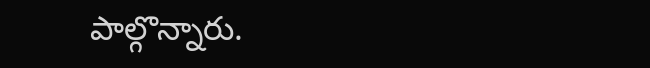పాల్గొన్నారు.